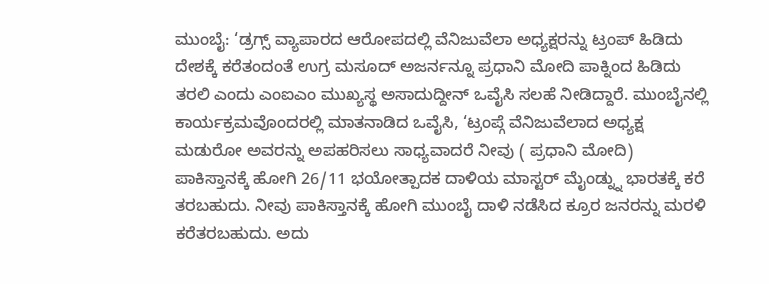ಮುಂಬೈ: ‘ಡ್ರಗ್ಸ್ ವ್ಯಾಪಾರದ ಆರೋಪದಲ್ಲಿ ವೆನಿಜುವೆಲಾ ಅಧ್ಯಕ್ಷರನ್ನು ಟ್ರಂಪ್ ಹಿಡಿದು ದೇಶಕ್ಕೆ ಕರೆತಂದಂತೆ ಉಗ್ರ ಮಸೂದ್ ಅಜರ್ನನ್ನೂ ಪ್ರಧಾನಿ ಮೋದಿ ಪಾಕ್ನಿಂದ ಹಿಡಿದು ತರಲಿ ಎಂದು ಎಂಐಎಂ ಮುಖ್ಯಸ್ಥ ಅಸಾದುದ್ದೀನ್ ಒವೈಸಿ ಸಲಹೆ ನೀಡಿದ್ದಾರೆ. ಮುಂಬೈನಲ್ಲಿ ಕಾರ್ಯಕ್ರಮವೊಂದರಲ್ಲಿ ಮಾತನಾಡಿದ ಒವೈಸಿ, ‘ಟ್ರಂಪ್ಗೆ ವೆನಿಜುವೆಲಾದ ಅಧ್ಯಕ್ಷ ಮಡುರೋ ಅವರನ್ನು ಅಪಹರಿಸಲು ಸಾಧ್ಯವಾದರೆ ನೀವು ( ಪ್ರಧಾನಿ ಮೋದಿ) ಪಾಕಿಸ್ತಾನಕ್ಕೆ ಹೋಗಿ 26/11 ಭಯೋತ್ಪಾದಕ ದಾಳಿಯ ಮಾಸ್ಟರ್ ಮೈಂಡ್ನ್ನು ಭಾರತಕ್ಕೆ ಕರೆ ತರಬಹುದು. ನೀವು ಪಾಕಿಸ್ತಾನಕ್ಕೆ ಹೋಗಿ ಮುಂಬೈ ದಾಳಿ ನಡೆಸಿದ ಕ್ರೂರ ಜನರನ್ನು ಮರಳಿ ಕರೆತರಬಹುದು. ಅದು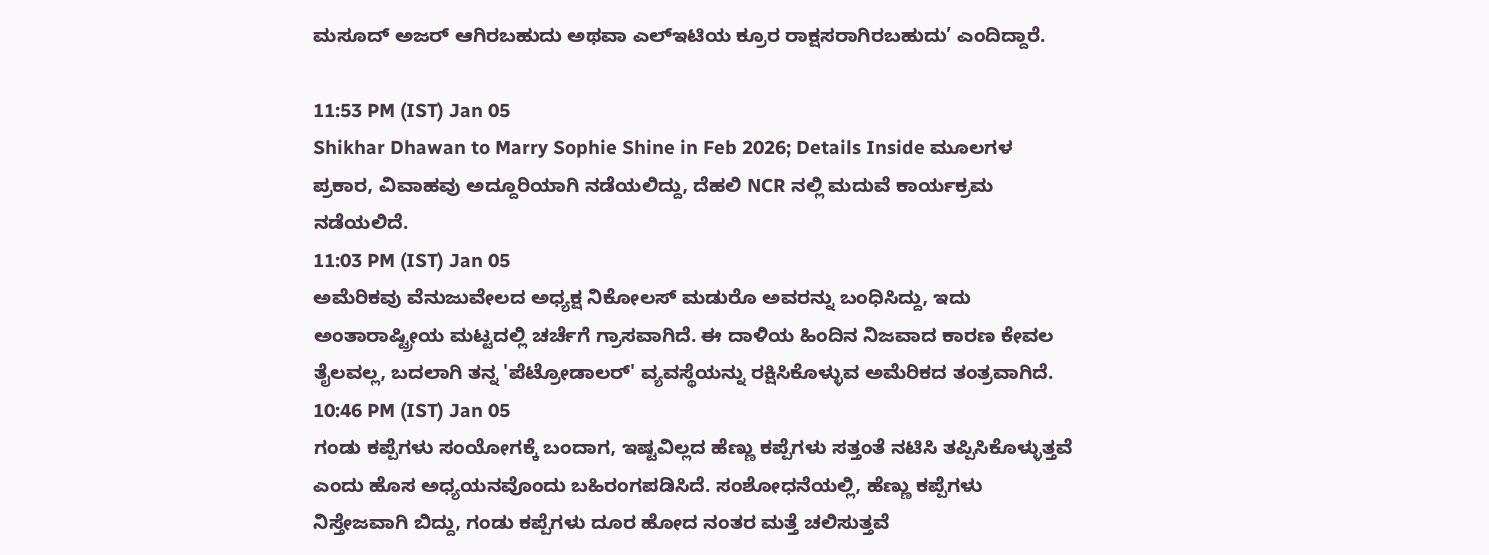ಮಸೂದ್ ಅಜರ್ ಆಗಿರಬಹುದು ಅಥವಾ ಎಲ್ಇಟಿಯ ಕ್ರೂರ ರಾಕ್ಷಸರಾಗಿರಬಹುದು’ ಎಂದಿದ್ದಾರೆ.

11:53 PM (IST) Jan 05
Shikhar Dhawan to Marry Sophie Shine in Feb 2026; Details Inside ಮೂಲಗಳ ಪ್ರಕಾರ, ವಿವಾಹವು ಅದ್ದೂರಿಯಾಗಿ ನಡೆಯಲಿದ್ದು, ದೆಹಲಿ NCR ನಲ್ಲಿ ಮದುವೆ ಕಾರ್ಯಕ್ರಮ ನಡೆಯಲಿದೆ.
11:03 PM (IST) Jan 05
ಅಮೆರಿಕವು ವೆನುಜುವೇಲದ ಅಧ್ಯಕ್ಷ ನಿಕೋಲಸ್ ಮಡುರೊ ಅವರನ್ನು ಬಂಧಿಸಿದ್ದು, ಇದು ಅಂತಾರಾಷ್ಟ್ರೀಯ ಮಟ್ಟದಲ್ಲಿ ಚರ್ಚೆಗೆ ಗ್ರಾಸವಾಗಿದೆ. ಈ ದಾಳಿಯ ಹಿಂದಿನ ನಿಜವಾದ ಕಾರಣ ಕೇವಲ ತೈಲವಲ್ಲ, ಬದಲಾಗಿ ತನ್ನ 'ಪೆಟ್ರೋಡಾಲರ್' ವ್ಯವಸ್ಥೆಯನ್ನು ರಕ್ಷಿಸಿಕೊಳ್ಳುವ ಅಮೆರಿಕದ ತಂತ್ರವಾಗಿದೆ.
10:46 PM (IST) Jan 05
ಗಂಡು ಕಪ್ಪೆಗಳು ಸಂಯೋಗಕ್ಕೆ ಬಂದಾಗ, ಇಷ್ಟವಿಲ್ಲದ ಹೆಣ್ಣು ಕಪ್ಪೆಗಳು ಸತ್ತಂತೆ ನಟಿಸಿ ತಪ್ಪಿಸಿಕೊಳ್ಳುತ್ತವೆ ಎಂದು ಹೊಸ ಅಧ್ಯಯನವೊಂದು ಬಹಿರಂಗಪಡಿಸಿದೆ. ಸಂಶೋಧನೆಯಲ್ಲಿ, ಹೆಣ್ಣು ಕಪ್ಪೆಗಳು ನಿಸ್ತೇಜವಾಗಿ ಬಿದ್ದು, ಗಂಡು ಕಪ್ಪೆಗಳು ದೂರ ಹೋದ ನಂತರ ಮತ್ತೆ ಚಲಿಸುತ್ತವೆ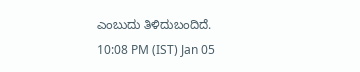ಎಂಬುದು ತಿಳಿದುಬಂದಿದೆ.
10:08 PM (IST) Jan 05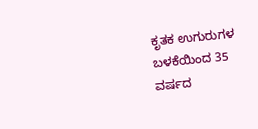ಕೃತಕ ಉಗುರುಗಳ ಬಳಕೆಯಿಂದ 35 ವರ್ಷದ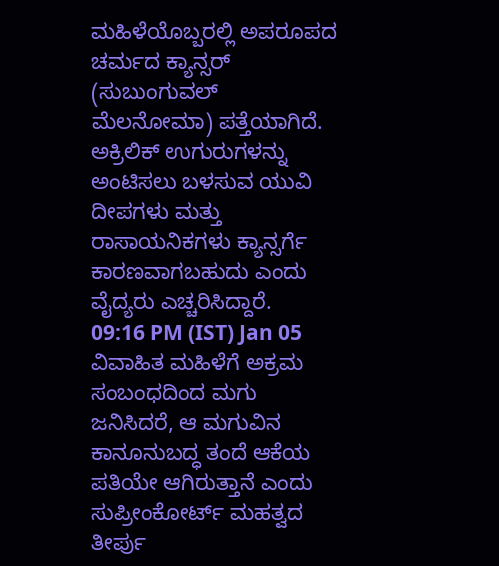ಮಹಿಳೆಯೊಬ್ಬರಲ್ಲಿ ಅಪರೂಪದ ಚರ್ಮದ ಕ್ಯಾನ್ಸರ್ (ಸುಬುಂಗುವಲ್ ಮೆಲನೋಮಾ) ಪತ್ತೆಯಾಗಿದೆ. ಅಕ್ರಿಲಿಕ್ ಉಗುರುಗಳನ್ನು ಅಂಟಿಸಲು ಬಳಸುವ ಯುವಿ ದೀಪಗಳು ಮತ್ತು ರಾಸಾಯನಿಕಗಳು ಕ್ಯಾನ್ಸರ್ಗೆ ಕಾರಣವಾಗಬಹುದು ಎಂದು ವೈದ್ಯರು ಎಚ್ಚರಿಸಿದ್ದಾರೆ.
09:16 PM (IST) Jan 05
ವಿವಾಹಿತ ಮಹಿಳೆಗೆ ಅಕ್ರಮ ಸಂಬಂಧದಿಂದ ಮಗು ಜನಿಸಿದರೆ, ಆ ಮಗುವಿನ ಕಾನೂನುಬದ್ಧ ತಂದೆ ಆಕೆಯ ಪತಿಯೇ ಆಗಿರುತ್ತಾನೆ ಎಂದು ಸುಪ್ರೀಂಕೋರ್ಟ್ ಮಹತ್ವದ ತೀರ್ಪು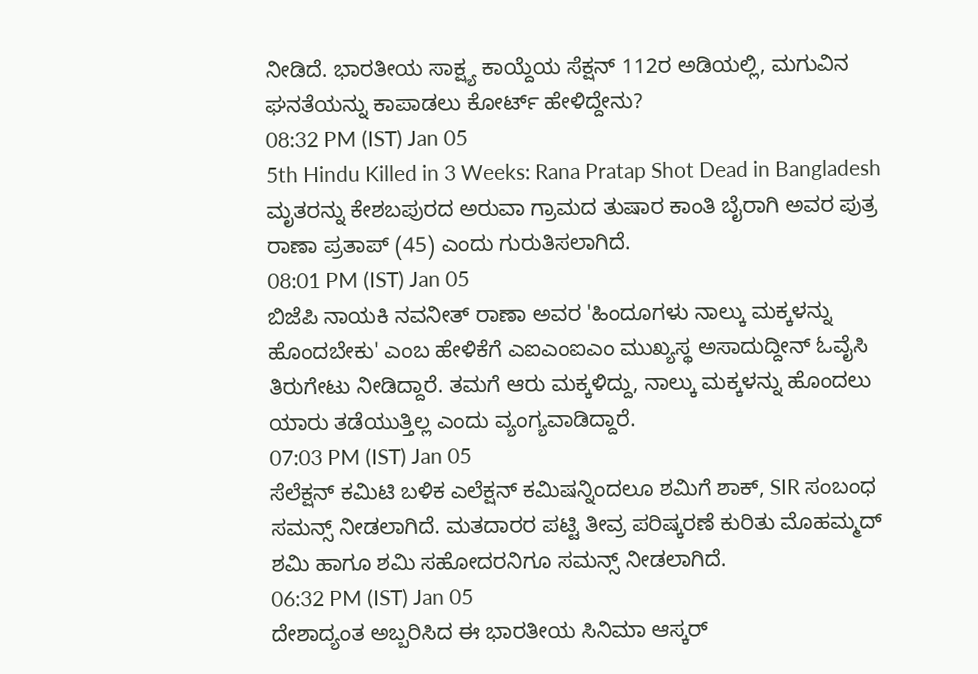ನೀಡಿದೆ. ಭಾರತೀಯ ಸಾಕ್ಷ್ಯ ಕಾಯ್ದೆಯ ಸೆಕ್ಷನ್ 112ರ ಅಡಿಯಲ್ಲಿ, ಮಗುವಿನ ಘನತೆಯನ್ನು ಕಾಪಾಡಲು ಕೋರ್ಟ್ ಹೇಳಿದ್ದೇನು?
08:32 PM (IST) Jan 05
5th Hindu Killed in 3 Weeks: Rana Pratap Shot Dead in Bangladesh ಮೃತರನ್ನು ಕೇಶಬಪುರದ ಅರುವಾ ಗ್ರಾಮದ ತುಷಾರ ಕಾಂತಿ ಬೈರಾಗಿ ಅವರ ಪುತ್ರ ರಾಣಾ ಪ್ರತಾಪ್ (45) ಎಂದು ಗುರುತಿಸಲಾಗಿದೆ.
08:01 PM (IST) Jan 05
ಬಿಜೆಪಿ ನಾಯಕಿ ನವನೀತ್ ರಾಣಾ ಅವರ 'ಹಿಂದೂಗಳು ನಾಲ್ಕು ಮಕ್ಕಳನ್ನು ಹೊಂದಬೇಕು' ಎಂಬ ಹೇಳಿಕೆಗೆ ಎಐಎಂಐಎಂ ಮುಖ್ಯಸ್ಥ ಅಸಾದುದ್ದೀನ್ ಓವೈಸಿ ತಿರುಗೇಟು ನೀಡಿದ್ದಾರೆ. ತಮಗೆ ಆರು ಮಕ್ಕಳಿದ್ದು, ನಾಲ್ಕು ಮಕ್ಕಳನ್ನು ಹೊಂದಲು ಯಾರು ತಡೆಯುತ್ತಿಲ್ಲ ಎಂದು ವ್ಯಂಗ್ಯವಾಡಿದ್ದಾರೆ.
07:03 PM (IST) Jan 05
ಸೆಲೆಕ್ಷನ್ ಕಮಿಟಿ ಬಳಿಕ ಎಲೆಕ್ಷನ್ ಕಮಿಷನ್ನಿಂದಲೂ ಶಮಿಗೆ ಶಾಕ್, SIR ಸಂಬಂಧ ಸಮನ್ಸ್ ನೀಡಲಾಗಿದೆ. ಮತದಾರರ ಪಟ್ಟಿ ತೀವ್ರ ಪರಿಷ್ಕರಣೆ ಕುರಿತು ಮೊಹಮ್ಮದ್ ಶಮಿ ಹಾಗೂ ಶಮಿ ಸಹೋದರನಿಗೂ ಸಮನ್ಸ್ ನೀಡಲಾಗಿದೆ.
06:32 PM (IST) Jan 05
ದೇಶಾದ್ಯಂತ ಅಬ್ಬರಿಸಿದ ಈ ಭಾರತೀಯ ಸಿನಿಮಾ ಆಸ್ಕರ್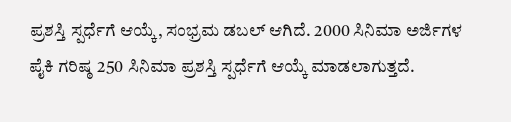ಪ್ರಶಸ್ತಿ ಸ್ಪರ್ಧೆಗೆ ಆಯ್ಕೆ, ಸಂಭ್ರಮ ಡಬಲ್ ಆಗಿದೆ. 2000 ಸಿನಿಮಾ ಅರ್ಜಿಗಳ ಪೈಕಿ ಗರಿಷ್ಠ 250 ಸಿನಿಮಾ ಪ್ರಶಸ್ತಿ ಸ್ಪರ್ಧೆಗೆ ಆಯ್ಕೆ ಮಾಡಲಾಗುತ್ತದೆ.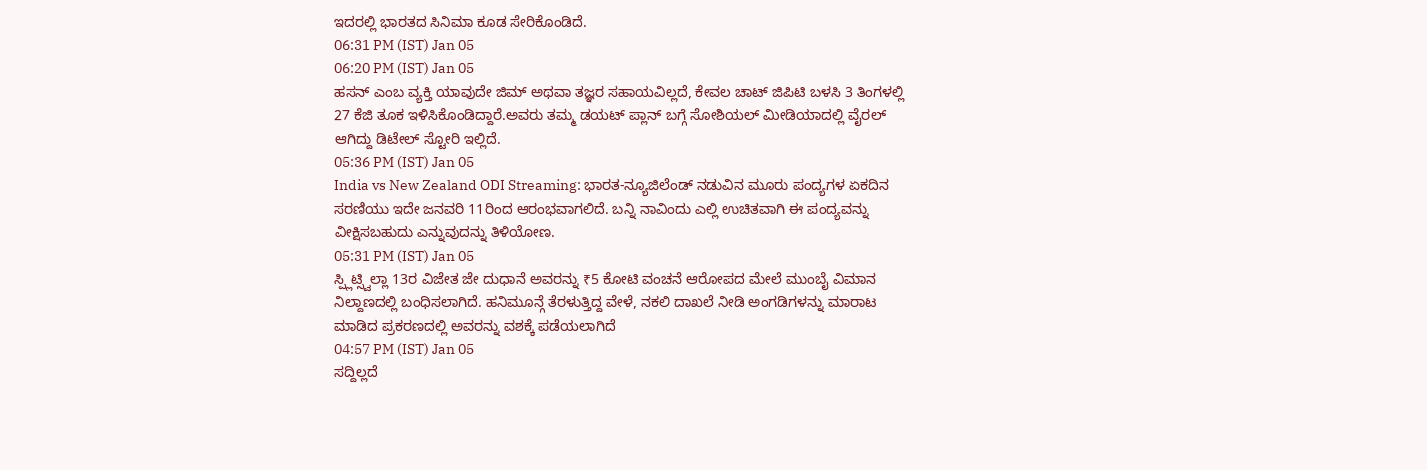ಇದರಲ್ಲಿ ಭಾರತದ ಸಿನಿಮಾ ಕೂಡ ಸೇರಿಕೊಂಡಿದೆ.
06:31 PM (IST) Jan 05
06:20 PM (IST) Jan 05
ಹಸನ್ ಎಂಬ ವ್ಯಕ್ತಿ ಯಾವುದೇ ಜಿಮ್ ಅಥವಾ ತಜ್ಞರ ಸಹಾಯವಿಲ್ಲದೆ, ಕೇವಲ ಚಾಟ್ ಜಿಪಿಟಿ ಬಳಸಿ 3 ತಿಂಗಳಲ್ಲಿ 27 ಕೆಜಿ ತೂಕ ಇಳಿಸಿಕೊಂಡಿದ್ದಾರೆ.ಅವರು ತಮ್ಮ ಡಯಟ್ ಪ್ಲಾನ್ ಬಗ್ಗೆ ಸೋಶಿಯಲ್ ಮೀಡಿಯಾದಲ್ಲಿ ವೈರಲ್ ಆಗಿದ್ದು ಡಿಟೇಲ್ ಸ್ಟೋರಿ ಇಲ್ಲಿದೆ.
05:36 PM (IST) Jan 05
India vs New Zealand ODI Streaming: ಭಾರತ-ನ್ಯೂಜಿಲೆಂಡ್ ನಡುವಿನ ಮೂರು ಪಂದ್ಯಗಳ ಏಕದಿನ ಸರಣಿಯು ಇದೇ ಜನವರಿ 11ರಿಂದ ಆರಂಭವಾಗಲಿದೆ. ಬನ್ನಿ ನಾವಿಂದು ಎಲ್ಲಿ ಉಚಿತವಾಗಿ ಈ ಪಂದ್ಯವನ್ನು ವೀಕ್ಷಿಸಬಹುದು ಎನ್ನುವುದನ್ನು ತಿಳಿಯೋಣ.
05:31 PM (IST) Jan 05
ಸ್ಪ್ಲಿಟ್ಸ್ವಿಲ್ಲಾ 13ರ ವಿಜೇತ ಜೇ ದುಧಾನೆ ಅವರನ್ನು ₹5 ಕೋಟಿ ವಂಚನೆ ಆರೋಪದ ಮೇಲೆ ಮುಂಬೈ ವಿಮಾನ ನಿಲ್ದಾಣದಲ್ಲಿ ಬಂಧಿಸಲಾಗಿದೆ. ಹನಿಮೂನ್ಗೆ ತೆರಳುತ್ತಿದ್ದ ವೇಳೆ, ನಕಲಿ ದಾಖಲೆ ನೀಡಿ ಅಂಗಡಿಗಳನ್ನು ಮಾರಾಟ ಮಾಡಿದ ಪ್ರಕರಣದಲ್ಲಿ ಅವರನ್ನು ವಶಕ್ಕೆ ಪಡೆಯಲಾಗಿದೆ
04:57 PM (IST) Jan 05
ಸದ್ದಿಲ್ಲದೆ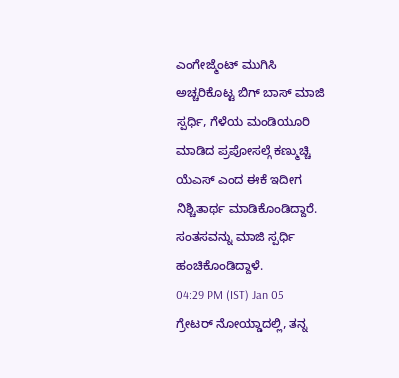ಎಂಗೇಜ್ಮೆಂಟ್ ಮುಗಿಸಿ ಅಚ್ಚರಿಕೊಟ್ಟ ಬಿಗ್ ಬಾಸ್ ಮಾಜಿ ಸ್ಪರ್ಧಿ, ಗೆಳೆಯ ಮಂಡಿಯೂರಿ ಮಾಡಿದ ಪ್ರಪೋಸಲ್ಗೆ ಕಣ್ಮುಚ್ಚಿ ಯೆಎಸ್ ಎಂದ ಈಕೆ ಇದೀಗ ನಿಶ್ಚಿತಾರ್ಥ ಮಾಡಿಕೊಂಡಿದ್ದಾರೆ. ಸಂತಸವನ್ನು ಮಾಜಿ ಸ್ಪರ್ಧಿ ಹಂಚಿಕೊಂಡಿದ್ದಾಳೆ.
04:29 PM (IST) Jan 05
ಗ್ರೇಟರ್ ನೋಯ್ಡಾದಲ್ಲಿ, ತನ್ನ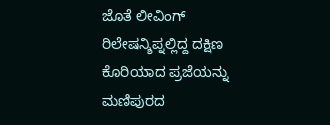ಜೊತೆ ಲೀವಿಂಗ್ ರಿಲೇಷನ್ಶಿಪ್ನಲ್ಲಿದ್ದ ದಕ್ಷಿಣ ಕೊರಿಯಾದ ಪ್ರಜೆಯನ್ನು ಮಣಿಪುರದ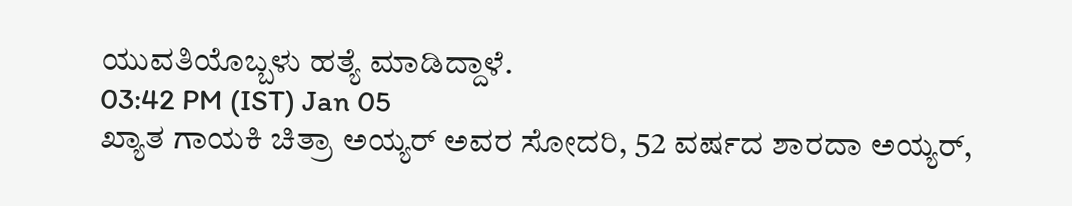ಯುವತಿಯೊಬ್ಬಳು ಹತ್ಯೆ ಮಾಡಿದ್ದಾಳೆ.
03:42 PM (IST) Jan 05
ಖ್ಯಾತ ಗಾಯಕಿ ಚಿತ್ರಾ ಅಯ್ಯರ್ ಅವರ ಸೋದರಿ, 52 ವರ್ಷದ ಶಾರದಾ ಅಯ್ಯರ್,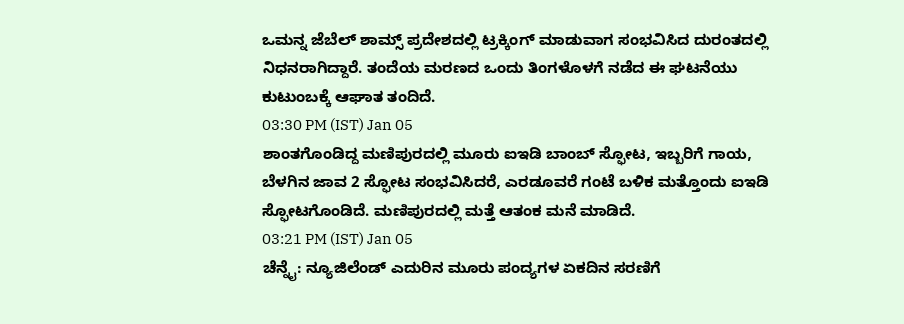ಒಮನ್ನ ಜೆಬೆಲ್ ಶಾಮ್ಸ್ ಪ್ರದೇಶದಲ್ಲಿ ಟ್ರಕ್ಕಿಂಗ್ ಮಾಡುವಾಗ ಸಂಭವಿಸಿದ ದುರಂತದಲ್ಲಿ ನಿಧನರಾಗಿದ್ದಾರೆ. ತಂದೆಯ ಮರಣದ ಒಂದು ತಿಂಗಳೊಳಗೆ ನಡೆದ ಈ ಘಟನೆಯು ಕುಟುಂಬಕ್ಕೆ ಆಘಾತ ತಂದಿದೆ.
03:30 PM (IST) Jan 05
ಶಾಂತಗೊಂಡಿದ್ದ ಮಣಿಪುರದಲ್ಲಿ ಮೂರು ಐಇಡಿ ಬಾಂಬ್ ಸ್ಫೋಟ, ಇಬ್ಬರಿಗೆ ಗಾಯ, ಬೆಳಗಿನ ಜಾವ 2 ಸ್ಫೋಟ ಸಂಭವಿಸಿದರೆ, ಎರಡೂವರೆ ಗಂಟೆ ಬಳಿಕ ಮತ್ತೊಂದು ಐಇಡಿ ಸ್ಫೋಟಗೊಂಡಿದೆ. ಮಣಿಪುರದಲ್ಲಿ ಮತ್ತೆ ಆತಂಕ ಮನೆ ಮಾಡಿದೆ.
03:21 PM (IST) Jan 05
ಚೆನ್ನೈ: ನ್ಯೂಜಿಲೆಂಡ್ ಎದುರಿನ ಮೂರು ಪಂದ್ಯಗಳ ಏಕದಿನ ಸರಣಿಗೆ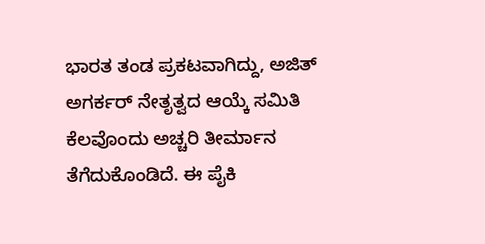ಭಾರತ ತಂಡ ಪ್ರಕಟವಾಗಿದ್ದು, ಅಜಿತ್ ಅಗರ್ಕರ್ ನೇತೃತ್ವದ ಆಯ್ಕೆ ಸಮಿತಿ ಕೆಲವೊಂದು ಅಚ್ಚರಿ ತೀರ್ಮಾನ ತೆಗೆದುಕೊಂಡಿದೆ. ಈ ಪೈಕಿ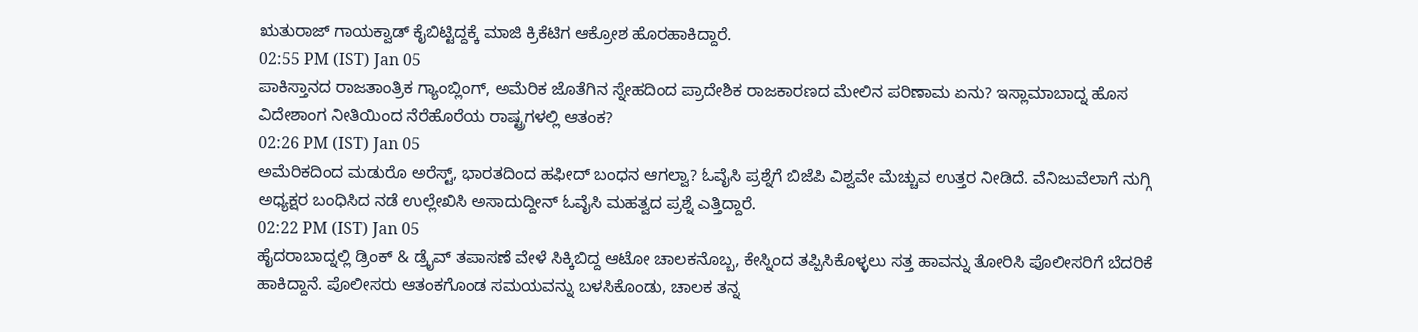ಋತುರಾಜ್ ಗಾಯಕ್ವಾಡ್ ಕೈಬಿಟ್ಟಿದ್ದಕ್ಕೆ ಮಾಜಿ ಕ್ರಿಕೆಟಿಗ ಆಕ್ರೋಶ ಹೊರಹಾಕಿದ್ದಾರೆ.
02:55 PM (IST) Jan 05
ಪಾಕಿಸ್ತಾನದ ರಾಜತಾಂತ್ರಿಕ ಗ್ಯಾಂಬ್ಲಿಂಗ್, ಅಮೆರಿಕ ಜೊತೆಗಿನ ಸ್ನೇಹದಿಂದ ಪ್ರಾದೇಶಿಕ ರಾಜಕಾರಣದ ಮೇಲಿನ ಪರಿಣಾಮ ಏನು? ಇಸ್ಲಾಮಾಬಾದ್ನ ಹೊಸ ವಿದೇಶಾಂಗ ನೀತಿಯಿಂದ ನೆರೆಹೊರೆಯ ರಾಷ್ಟ್ರಗಳಲ್ಲಿ ಆತಂಕ?
02:26 PM (IST) Jan 05
ಅಮೆರಿಕದಿಂದ ಮಡುರೊ ಅರೆಸ್ಟ್, ಭಾರತದಿಂದ ಹಫೀದ್ ಬಂಧನ ಆಗಲ್ವಾ? ಓವೈಸಿ ಪ್ರಶ್ನೆಗೆ ಬಿಜೆಪಿ ವಿಶ್ವವೇ ಮೆಚ್ಚುವ ಉತ್ತರ ನೀಡಿದೆ. ವೆನಿಜುವೆಲಾಗೆ ನುಗ್ಗಿ ಅಧ್ಯಕ್ಷರ ಬಂಧಿಸಿದ ನಡೆ ಉಲ್ಲೇಖಿಸಿ ಅಸಾದುದ್ದೀನ್ ಓವೈಸಿ ಮಹತ್ವದ ಪ್ರಶ್ನೆ ಎತ್ತಿದ್ದಾರೆ.
02:22 PM (IST) Jan 05
ಹೈದರಾಬಾದ್ನಲ್ಲಿ ಡ್ರಿಂಕ್ & ಡ್ರೈವ್ ತಪಾಸಣೆ ವೇಳೆ ಸಿಕ್ಕಿಬಿದ್ದ ಆಟೋ ಚಾಲಕನೊಬ್ಬ, ಕೇಸ್ನಿಂದ ತಪ್ಪಿಸಿಕೊಳ್ಳಲು ಸತ್ತ ಹಾವನ್ನು ತೋರಿಸಿ ಪೊಲೀಸರಿಗೆ ಬೆದರಿಕೆ ಹಾಕಿದ್ದಾನೆ. ಪೊಲೀಸರು ಆತಂಕಗೊಂಡ ಸಮಯವನ್ನು ಬಳಸಿಕೊಂಡು, ಚಾಲಕ ತನ್ನ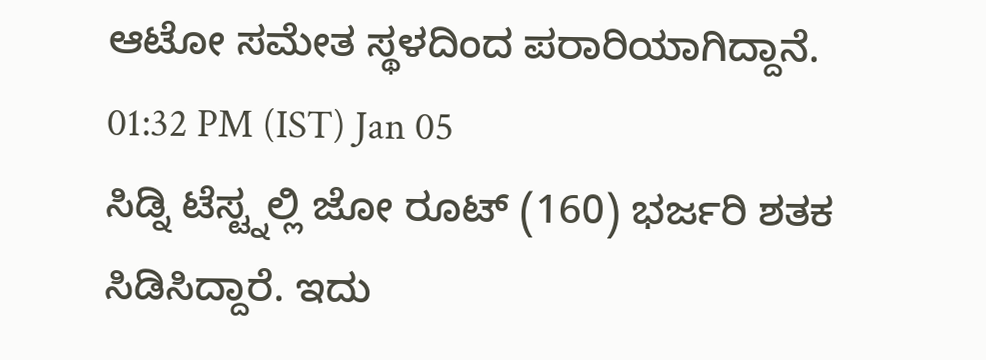ಆಟೋ ಸಮೇತ ಸ್ಥಳದಿಂದ ಪರಾರಿಯಾಗಿದ್ದಾನೆ.
01:32 PM (IST) Jan 05
ಸಿಡ್ನಿ ಟೆಸ್ಟ್ನಲ್ಲಿ ಜೋ ರೂಟ್ (160) ಭರ್ಜರಿ ಶತಕ ಸಿಡಿಸಿದ್ದಾರೆ. ಇದು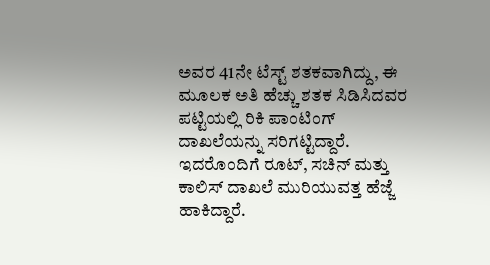ಅವರ 41ನೇ ಟೆಸ್ಟ್ ಶತಕವಾಗಿದ್ದು, ಈ ಮೂಲಕ ಅತಿ ಹೆಚ್ಚು ಶತಕ ಸಿಡಿಸಿದವರ ಪಟ್ಟಿಯಲ್ಲಿ ರಿಕಿ ಪಾಂಟಿಂಗ್ ದಾಖಲೆಯನ್ನು ಸರಿಗಟ್ಟಿದ್ದಾರೆ. ಇದರೊಂದಿಗೆ ರೂಟ್, ಸಚಿನ್ ಮತ್ತು ಕಾಲಿಸ್ ದಾಖಲೆ ಮುರಿಯುವತ್ತ ಹೆಜ್ಜೆ ಹಾಕಿದ್ದಾರೆ.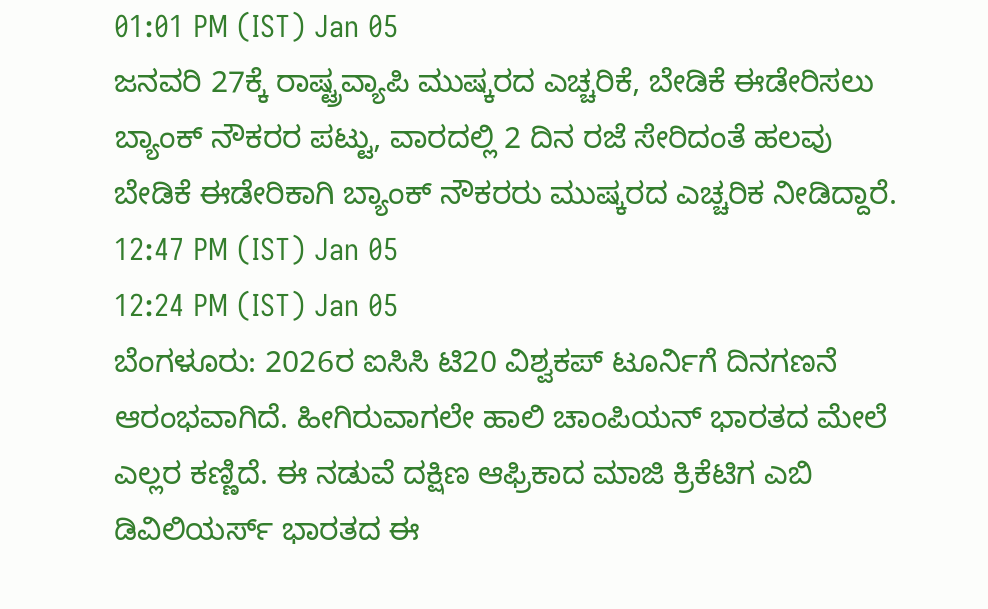01:01 PM (IST) Jan 05
ಜನವರಿ 27ಕ್ಕೆ ರಾಷ್ಟ್ರವ್ಯಾಪಿ ಮುಷ್ಕರದ ಎಚ್ಚರಿಕೆ, ಬೇಡಿಕೆ ಈಡೇರಿಸಲು ಬ್ಯಾಂಕ್ ನೌಕರರ ಪಟ್ಟು, ವಾರದಲ್ಲಿ 2 ದಿನ ರಜೆ ಸೇರಿದಂತೆ ಹಲವು ಬೇಡಿಕೆ ಈಡೇರಿಕಾಗಿ ಬ್ಯಾಂಕ್ ನೌಕರರು ಮುಷ್ಕರದ ಎಚ್ಚರಿಕ ನೀಡಿದ್ದಾರೆ.
12:47 PM (IST) Jan 05
12:24 PM (IST) Jan 05
ಬೆಂಗಳೂರು: 2026ರ ಐಸಿಸಿ ಟಿ20 ವಿಶ್ವಕಪ್ ಟೂರ್ನಿಗೆ ದಿನಗಣನೆ ಆರಂಭವಾಗಿದೆ. ಹೀಗಿರುವಾಗಲೇ ಹಾಲಿ ಚಾಂಪಿಯನ್ ಭಾರತದ ಮೇಲೆ ಎಲ್ಲರ ಕಣ್ಣಿದೆ. ಈ ನಡುವೆ ದಕ್ಷಿಣ ಆಫ್ರಿಕಾದ ಮಾಜಿ ಕ್ರಿಕೆಟಿಗ ಎಬಿ ಡಿವಿಲಿಯರ್ಸ್ ಭಾರತದ ಈ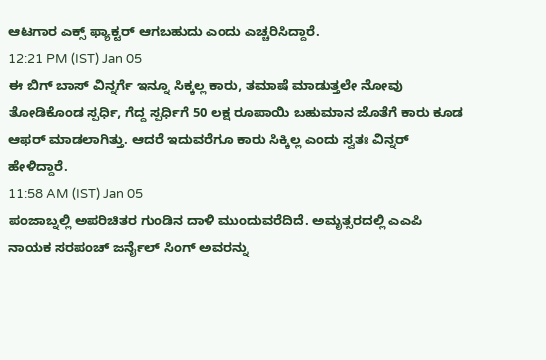ಆಟಗಾರ ಎಕ್ಸ್ ಫ್ಯಾಕ್ಟರ್ ಆಗಬಹುದು ಎಂದು ಎಚ್ಚರಿಸಿದ್ದಾರೆ.
12:21 PM (IST) Jan 05
ಈ ಬಿಗ್ ಬಾಸ್ ವಿನ್ನರ್ಗೆ ಇನ್ನೂ ಸಿಕ್ಕಲ್ಲ ಕಾರು, ತಮಾಷೆ ಮಾಡುತ್ತಲೇ ನೋವು ತೋಡಿಕೊಂಡ ಸ್ಪರ್ಧಿ, ಗೆದ್ದ ಸ್ಪರ್ಧಿಗೆ 50 ಲಕ್ಷ ರೂಪಾಯಿ ಬಹುಮಾನ ಜೊತೆಗೆ ಕಾರು ಕೂಡ ಆಫರ್ ಮಾಡಲಾಗಿತ್ತು. ಆದರೆ ಇದುವರೆಗೂ ಕಾರು ಸಿಕ್ಕಿಲ್ಲ ಎಂದು ಸ್ವತಃ ವಿನ್ನರ್ ಹೇಳಿದ್ದಾರೆ.
11:58 AM (IST) Jan 05
ಪಂಜಾಬ್ನಲ್ಲಿ ಅಪರಿಚಿತರ ಗುಂಡಿನ ದಾಳಿ ಮುಂದುವರೆದಿದೆ. ಅಮೃತ್ಸರದಲ್ಲಿ ಎಎಪಿ ನಾಯಕ ಸರಪಂಚ್ ಜರ್ನೈಲ್ ಸಿಂಗ್ ಅವರನ್ನು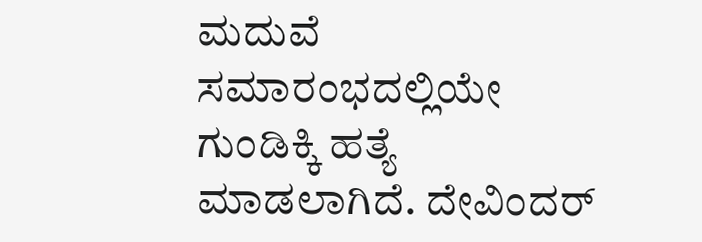ಮದುವೆ ಸಮಾರಂಭದಲ್ಲಿಯೇ ಗುಂಡಿಕ್ಕಿ ಹತ್ಯೆ ಮಾಡಲಾಗಿದೆ. ದೇವಿಂದರ್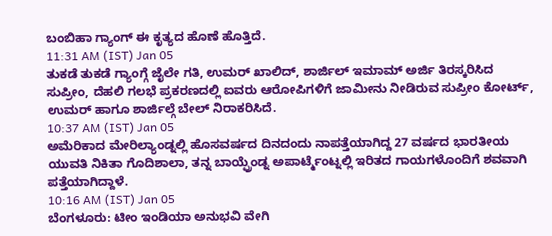ಬಂಬಿಹಾ ಗ್ಯಾಂಗ್ ಈ ಕೃತ್ಯದ ಹೊಣೆ ಹೊತ್ತಿದೆ.
11:31 AM (IST) Jan 05
ತುಕಡೆ ತುಕಡೆ ಗ್ಯಾಂಗ್ಗೆ ಜೈಲೇ ಗತಿ, ಉಮರ್ ಖಾಲಿದ್, ಶಾರ್ಜಿಲ್ ಇಮಾಮ್ ಅರ್ಜಿ ತಿರಸ್ಕರಿಸಿದ ಸುಪ್ರೀಂ, ದೆಹಲಿ ಗಲಭೆ ಪ್ರಕರಣದಲ್ಲಿ ಐವರು ಆರೋಪಿಗಳಿಗೆ ಜಾಮೀನು ನೀಡಿರುವ ಸುಪ್ರೀಂ ಕೋರ್ಟ್, ಉಮರ್ ಹಾಗೂ ಶಾರ್ಜಿಲ್ಗೆ ಬೇಲ್ ನಿರಾಕರಿಸಿದೆ.
10:37 AM (IST) Jan 05
ಅಮೆರಿಕಾದ ಮೇರಿಲ್ಯಾಂಡ್ನಲ್ಲಿ ಹೊಸವರ್ಷದ ದಿನದಂದು ನಾಪತ್ತೆಯಾಗಿದ್ದ 27 ವರ್ಷದ ಭಾರತೀಯ ಯುವತಿ ನಿಕಿತಾ ಗೊದಿಶಾಲಾ, ತನ್ನ ಬಾಯ್ಫ್ರೆಂಡ್ನ ಅಪಾರ್ಟ್ಮೆಂಟ್ನಲ್ಲಿ ಇರಿತದ ಗಾಯಗಳೊಂದಿಗೆ ಶವವಾಗಿ ಪತ್ತೆಯಾಗಿದ್ದಾಳೆ.
10:16 AM (IST) Jan 05
ಬೆಂಗಳೂರು: ಟೀಂ ಇಂಡಿಯಾ ಅನುಭವಿ ವೇಗಿ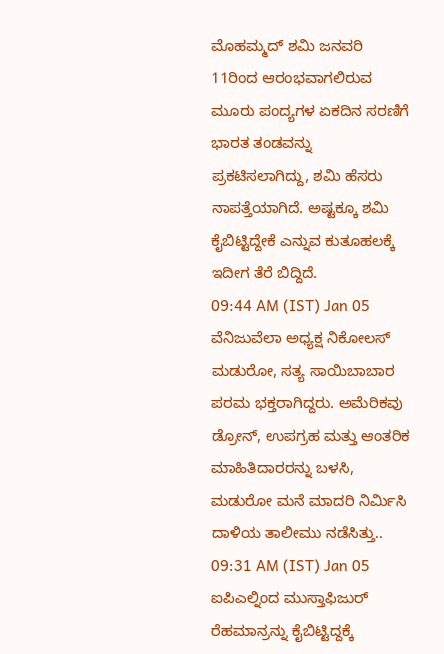ಮೊಹಮ್ಮದ್ ಶಮಿ ಜನವರಿ 11ರಿಂದ ಆರಂಭವಾಗಲಿರುವ ಮೂರು ಪಂದ್ಯಗಳ ಏಕದಿನ ಸರಣಿಗೆ ಭಾರತ ತಂಡವನ್ನು ಪ್ರಕಟಿಸಲಾಗಿದ್ದು, ಶಮಿ ಹೆಸರು ನಾಪತ್ತೆಯಾಗಿದೆ. ಅಷ್ಟಕ್ಕೂ ಶಮಿ ಕೈಬಿಟ್ಟಿದ್ದೇಕೆ ಎನ್ನುವ ಕುತೂಹಲಕ್ಕೆ ಇದೀಗ ತೆರೆ ಬಿದ್ದಿದೆ.
09:44 AM (IST) Jan 05
ವೆನಿಜುವೆಲಾ ಅಧ್ಯಕ್ಷ ನಿಕೋಲಸ್ ಮಡುರೋ, ಸತ್ಯ ಸಾಯಿಬಾಬಾರ ಪರಮ ಭಕ್ತರಾಗಿದ್ದರು. ಅಮೆರಿಕವು ಡ್ರೋನ್, ಉಪಗ್ರಹ ಮತ್ತು ಆಂತರಿಕ ಮಾಹಿತಿದಾರರನ್ನು ಬಳಸಿ, ಮಡುರೋ ಮನೆ ಮಾದರಿ ನಿರ್ಮಿಸಿ ದಾಳಿಯ ತಾಲೀಮು ನಡೆಸಿತ್ತು..
09:31 AM (IST) Jan 05
ಐಪಿಎಲ್ನಿಂದ ಮುಸ್ತಾಫಿಜುರ್ ರೆಹಮಾನ್ರನ್ನು ಕೈಬಿಟ್ಟಿದ್ದಕ್ಕೆ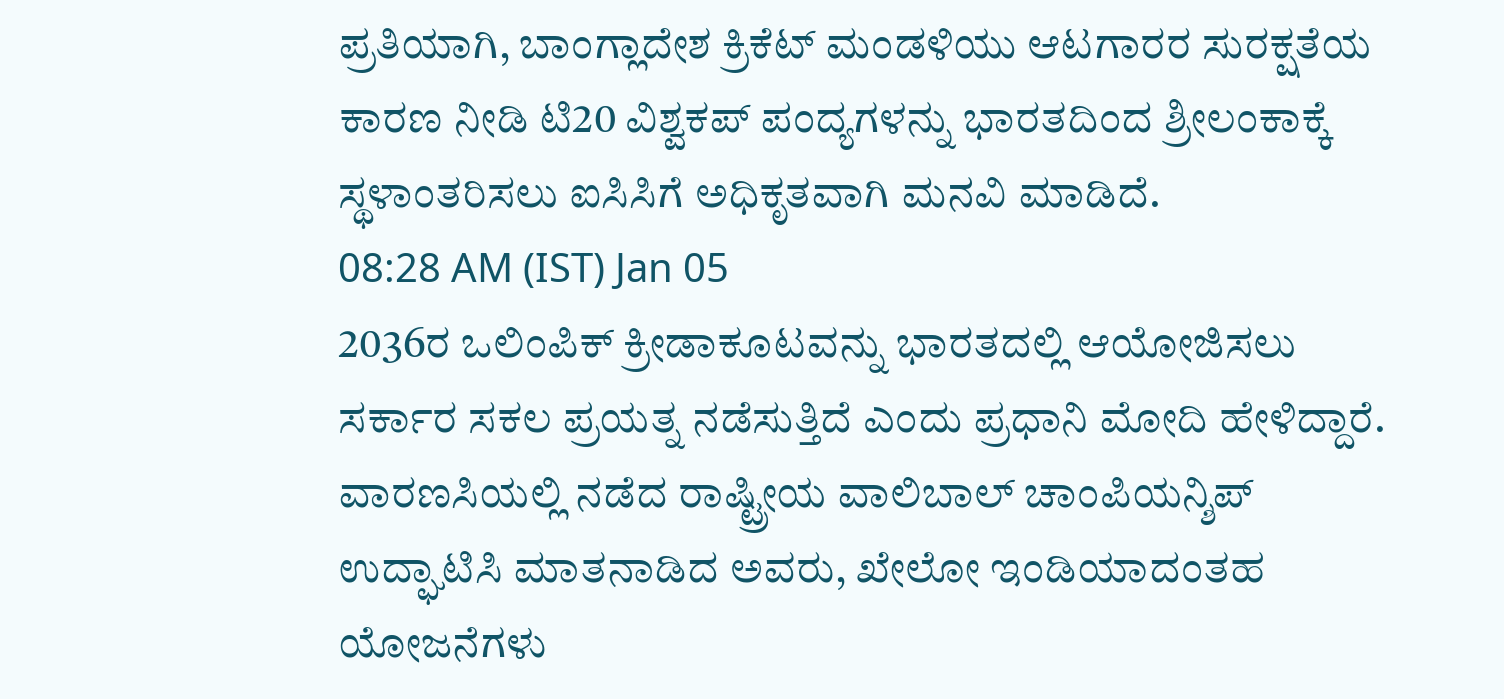ಪ್ರತಿಯಾಗಿ, ಬಾಂಗ್ಲಾದೇಶ ಕ್ರಿಕೆಟ್ ಮಂಡಳಿಯು ಆಟಗಾರರ ಸುರಕ್ಷತೆಯ ಕಾರಣ ನೀಡಿ ಟಿ20 ವಿಶ್ವಕಪ್ ಪಂದ್ಯಗಳನ್ನು ಭಾರತದಿಂದ ಶ್ರೀಲಂಕಾಕ್ಕೆ ಸ್ಥಳಾಂತರಿಸಲು ಐಸಿಸಿಗೆ ಅಧಿಕೃತವಾಗಿ ಮನವಿ ಮಾಡಿದೆ.
08:28 AM (IST) Jan 05
2036ರ ಒಲಿಂಪಿಕ್ ಕ್ರೀಡಾಕೂಟವನ್ನು ಭಾರತದಲ್ಲಿ ಆಯೋಜಿಸಲು ಸರ್ಕಾರ ಸಕಲ ಪ್ರಯತ್ನ ನಡೆಸುತ್ತಿದೆ ಎಂದು ಪ್ರಧಾನಿ ಮೋದಿ ಹೇಳಿದ್ದಾರೆ. ವಾರಣಸಿಯಲ್ಲಿ ನಡೆದ ರಾಷ್ಟ್ರೀಯ ವಾಲಿಬಾಲ್ ಚಾಂಪಿಯನ್ಶಿಪ್ ಉದ್ಘಾಟಿಸಿ ಮಾತನಾಡಿದ ಅವರು, ಖೇಲೋ ಇಂಡಿಯಾದಂತಹ ಯೋಜನೆಗಳು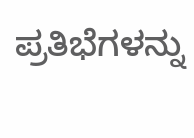ಪ್ರತಿಭೆಗಳನ್ನು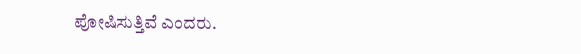ಪೋಷಿಸುತ್ತಿವೆ ಎಂದರು.